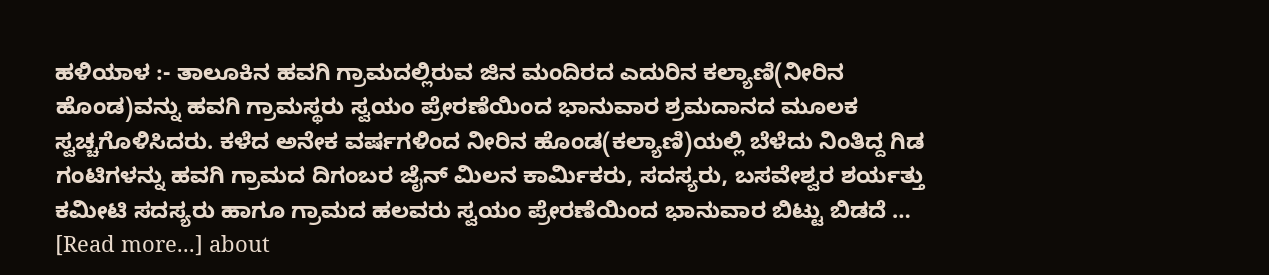ಹಳಿಯಾಳ :- ತಾಲೂಕಿನ ಹವಗಿ ಗ್ರಾಮದಲ್ಲಿರುವ ಜಿನ ಮಂದಿರದ ಎದುರಿನ ಕಲ್ಯಾಣಿ(ನೀರಿನ ಹೊಂಡ)ವನ್ನು ಹವಗಿ ಗ್ರಾಮಸ್ಥರು ಸ್ವಯಂ ಪ್ರೇರಣೆಯಿಂದ ಭಾನುವಾರ ಶ್ರಮದಾನದ ಮೂಲಕ ಸ್ವಚ್ಚಗೊಳಿಸಿದರು. ಕಳೆದ ಅನೇಕ ವರ್ಷಗಳಿಂದ ನೀರಿನ ಹೊಂಡ(ಕಲ್ಯಾಣಿ)ಯಲ್ಲಿ ಬೆಳೆದು ನಿಂತಿದ್ದ ಗಿಡ ಗಂಟಿಗಳನ್ನು ಹವಗಿ ಗ್ರಾಮದ ದಿಗಂಬರ ಜೈನ್ ಮಿಲನ ಕಾರ್ಮಿಕರು, ಸದಸ್ಯರು, ಬಸವೇಶ್ವರ ಶರ್ಯತ್ತು ಕಮೀಟಿ ಸದಸ್ಯರು ಹಾಗೂ ಗ್ರಾಮದ ಹಲವರು ಸ್ವಯಂ ಪ್ರೇರಣೆಯಿಂದ ಭಾನುವಾರ ಬಿಟ್ಟು ಬಿಡದೆ … [Read more...] about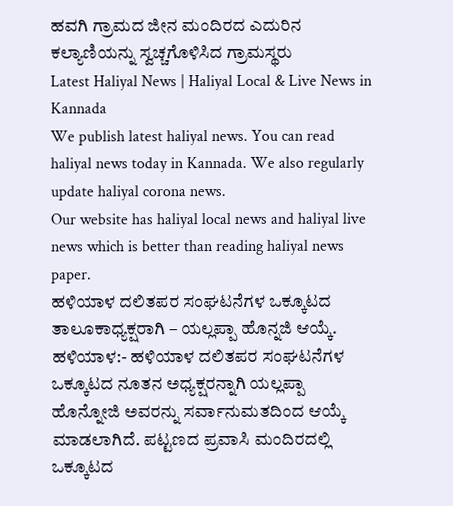ಹವಗಿ ಗ್ರಾಮದ ಜೀನ ಮಂದಿರದ ಎದುರಿನ ಕಲ್ಯಾಣಿಯನ್ನು ಸ್ವಚ್ಚಗೊಳಿಸಿದ ಗ್ರಾಮಸ್ಥರು
Latest Haliyal News | Haliyal Local & Live News in Kannada
We publish latest haliyal news. You can read haliyal news today in Kannada. We also regularly update haliyal corona news.
Our website has haliyal local news and haliyal live news which is better than reading haliyal news paper.
ಹಳಿಯಾಳ ದಲಿತಪರ ಸಂಘಟನೆಗಳ ಒಕ್ಕೂಟದ ತಾಲೂಕಾಧ್ಯಕ್ಷರಾಗಿ – ಯಲ್ಲಪ್ಪಾ ಹೊನ್ನಜಿ ಆಯ್ಕೆ.
ಹಳಿಯಾಳ:- ಹಳಿಯಾಳ ದಲಿತಪರ ಸಂಘಟನೆಗಳ ಒಕ್ಕೂಟದ ನೂತನ ಅಧ್ಯಕ್ಷರನ್ನಾಗಿ ಯಲ್ಲಪ್ಪಾ ಹೊನ್ನೋಜಿ ಅವರನ್ನು ಸರ್ವಾನುಮತದಿಂದ ಆಯ್ಕೆ ಮಾಡಲಾಗಿದೆ. ಪಟ್ಟಣದ ಪ್ರವಾಸಿ ಮಂದಿರದಲ್ಲಿ ಒಕ್ಕೂಟದ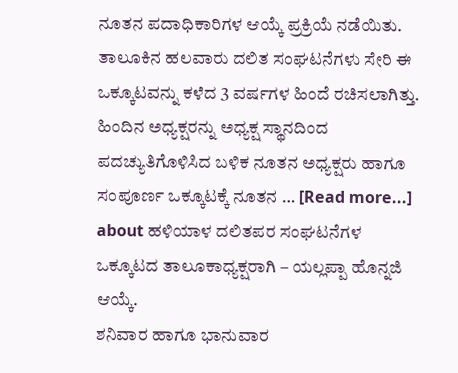ನೂತನ ಪದಾಧಿಕಾರಿಗಳ ಆಯ್ಕೆ ಪ್ರಕ್ರಿಯೆ ನಡೆಯಿತು. ತಾಲೂಕಿನ ಹಲವಾರು ದಲಿತ ಸಂಘಟನೆಗಳು ಸೇರಿ ಈ ಒಕ್ಕೂಟವನ್ನು ಕಳೆದ 3 ವರ್ಷಗಳ ಹಿಂದೆ ರಚಿಸಲಾಗಿತ್ತು. ಹಿಂದಿನ ಅಧ್ಯಕ್ಷರನ್ನು ಅಧ್ಯಕ್ಷ ಸ್ಥಾನದಿಂದ ಪದಚ್ಯುತಿಗೊಳಿಸಿದ ಬಳಿಕ ನೂತನ ಅಧ್ಯಕ್ಷರು ಹಾಗೂ ಸಂಪೂರ್ಣ ಒಕ್ಕೂಟಕ್ಕೆ ನೂತನ … [Read more...] about ಹಳಿಯಾಳ ದಲಿತಪರ ಸಂಘಟನೆಗಳ ಒಕ್ಕೂಟದ ತಾಲೂಕಾಧ್ಯಕ್ಷರಾಗಿ – ಯಲ್ಲಪ್ಪಾ ಹೊನ್ನಜಿ ಆಯ್ಕೆ.
ಶನಿವಾರ ಹಾಗೂ ಭಾನುವಾರ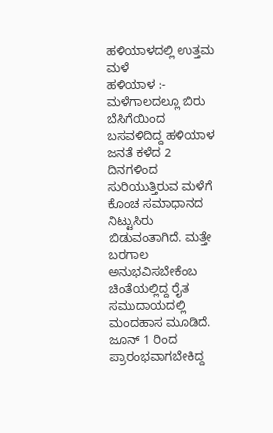ಹಳಿಯಾಳದಲ್ಲಿ ಉತ್ತಮ ಮಳೆ
ಹಳಿಯಾಳ :- ಮಳೆಗಾಲದಲ್ಲೂ ಬಿರು ಬೆಸಿಗೆಯಿಂದ ಬಸವಳಿದಿದ್ದ ಹಳಿಯಾಳ ಜನತೆ ಕಳೆದ 2 ದಿನಗಳಿಂದ ಸುರಿಯುತ್ತಿರುವ ಮಳೆಗೆ ಕೊಂಚ ಸಮಾಧಾನದ ನಿಟ್ಟುಸಿರು ಬಿಡುವಂತಾಗಿದೆ. ಮತ್ತೇ ಬರಗಾಲ ಅನುಭವಿಸಬೇಕೆಂಬ ಚಿಂತೆಯಲ್ಲಿದ್ದ ರೈತ ಸಮುದಾಯದಲ್ಲಿ ಮಂದಹಾಸ ಮೂಡಿದೆ. ಜೂನ್ 1 ರಿಂದ ಪ್ರಾರಂಭವಾಗಬೇಕಿದ್ದ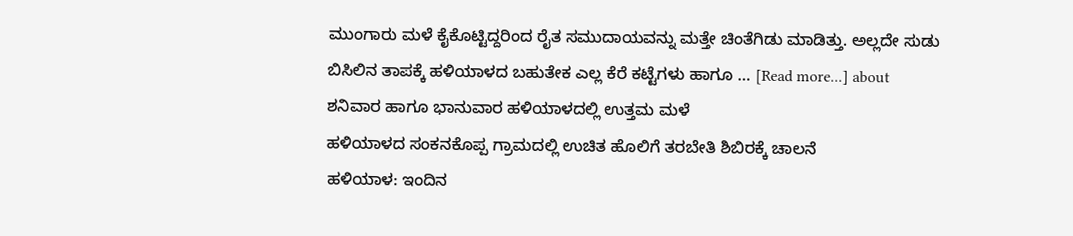ಮುಂಗಾರು ಮಳೆ ಕೈಕೊಟ್ಟಿದ್ದರಿಂದ ರೈತ ಸಮುದಾಯವನ್ನು ಮತ್ತೇ ಚಿಂತೆಗಿಡು ಮಾಡಿತ್ತು. ಅಲ್ಲದೇ ಸುಡು ಬಿಸಿಲಿನ ತಾಪಕ್ಕೆ ಹಳಿಯಾಳದ ಬಹುತೇಕ ಎಲ್ಲ ಕೆರೆ ಕಟ್ಟೆಗಳು ಹಾಗೂ … [Read more...] about ಶನಿವಾರ ಹಾಗೂ ಭಾನುವಾರ ಹಳಿಯಾಳದಲ್ಲಿ ಉತ್ತಮ ಮಳೆ
ಹಳಿಯಾಳದ ಸಂಕನಕೊಪ್ಪ ಗ್ರಾಮದಲ್ಲಿ ಉಚಿತ ಹೊಲಿಗೆ ತರಬೇತಿ ಶಿಬಿರಕ್ಕೆ ಚಾಲನೆ
ಹಳಿಯಾಳ: ಇಂದಿನ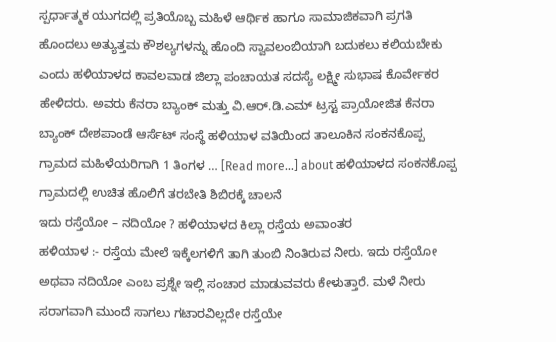ಸ್ಪರ್ಧಾತ್ಮಕ ಯುಗದಲ್ಲಿ ಪ್ರತಿಯೊಬ್ಬ ಮಹಿಳೆ ಆರ್ಥಿಕ ಹಾಗೂ ಸಾಮಾಜಿಕವಾಗಿ ಪ್ರಗತಿ ಹೊಂದಲು ಅತ್ಯುತ್ತಮ ಕೌಶಲ್ಯಗಳನ್ನು ಹೊಂದಿ ಸ್ವಾವಲಂಬಿಯಾಗಿ ಬದುಕಲು ಕಲಿಯಬೇಕು ಎಂದು ಹಳಿಯಾಳದ ಕಾವಲವಾಡ ಜಿಲ್ಲಾ ಪಂಚಾಯತ ಸದಸ್ಯೆ ಲಕ್ಷ್ಮೀ ಸುಭಾಷ ಕೊರ್ವೇಕರ ಹೇಳಿದರು. ಅವರು ಕೆನರಾ ಬ್ಯಾಂಕ್ ಮತ್ತು ವಿ.ಆರ್.ಡಿ.ಎಮ್ ಟ್ರಸ್ಟ ಪ್ರಾಯೋಜಿತ ಕೆನರಾ ಬ್ಯಾಂಕ್ ದೇಶಪಾಂಡೆ ಆರ್ಸೆಟ್ ಸಂಸ್ಥೆ ಹಳಿಯಾಳ ವತಿಯಿಂದ ತಾಲೂಕಿನ ಸಂಕನಕೊಪ್ಪ ಗ್ರಾಮದ ಮಹಿಳೆಯರಿಗಾಗಿ 1 ತಿಂಗಳ … [Read more...] about ಹಳಿಯಾಳದ ಸಂಕನಕೊಪ್ಪ ಗ್ರಾಮದಲ್ಲಿ ಉಚಿತ ಹೊಲಿಗೆ ತರಬೇತಿ ಶಿಬಿರಕ್ಕೆ ಚಾಲನೆ
ಇದು ರಸ್ತೆಯೋ – ನದಿಯೋ ? ಹಳಿಯಾಳದ ಕಿಲ್ಲಾ ರಸ್ತೆಯ ಅವಾಂತರ
ಹಳಿಯಾಳ :- ರಸ್ತೆಯ ಮೇಲೆ ಇಕ್ಕೆಲಗಳಿಗೆ ತಾಗಿ ತುಂಬಿ ನಿಂತಿರುವ ನೀರು. ಇದು ರಸ್ತೆಯೋ ಅಥವಾ ನದಿಯೋ ಎಂಬ ಪ್ರಶ್ನೇ ಇಲ್ಲಿ ಸಂಚಾರ ಮಾಡುವವರು ಕೇಳುತ್ತಾರೆ. ಮಳೆ ನೀರು ಸರಾಗವಾಗಿ ಮುಂದೆ ಸಾಗಲು ಗಟಾರವಿಲ್ಲದೇ ರಸ್ತೆಯೇ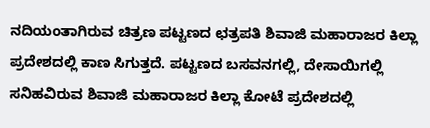ನದಿಯಂತಾಗಿರುವ ಚಿತ್ರಣ ಪಟ್ಟಣದ ಛತ್ರಪತಿ ಶಿವಾಜಿ ಮಹಾರಾಜರ ಕಿಲ್ಲಾ ಪ್ರದೇಶದಲ್ಲಿ ಕಾಣ ಸಿಗುತ್ತದೆ. ಪಟ್ಟಣದ ಬಸವನಗಲ್ಲಿ, ದೇಸಾಯಿಗಲ್ಲಿ ಸನಿಹವಿರುವ ಶಿವಾಜಿ ಮಹಾರಾಜರ ಕಿಲ್ಲಾ ಕೋಟೆ ಪ್ರದೇಶದಲ್ಲಿ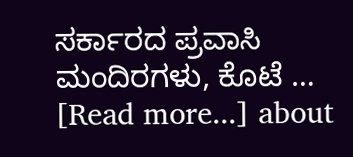ಸರ್ಕಾರದ ಪ್ರವಾಸಿ ಮಂದಿರಗಳು, ಕೊಟೆ … [Read more...] about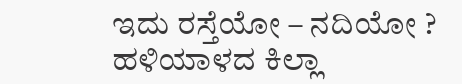ಇದು ರಸ್ತೆಯೋ – ನದಿಯೋ ? ಹಳಿಯಾಳದ ಕಿಲ್ಲಾ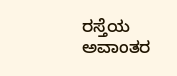ರಸ್ತೆಯ ಅವಾಂತರ